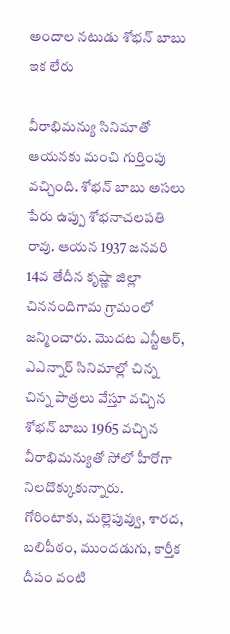అందాల నటుడు శోభన్ బాబు ఇక లేరు

వీరాభిమన్యు సినిమాతో ఆయనకు మంచి గుర్తింపు వచ్చింది. శోభన్ బాబు అసలు పేరు ఉప్పు శోభనాచలపతి రావు. ఆయన 1937 జనవరి 14వ తేదీన కృష్ణా జిల్లా చిననందిగామ గ్రామంలో జన్మించారు. మొదట ఎన్టీఆర్, ఎఎన్నార్ సినిమాల్లో చిన్న చిన్న పాత్రలు వేస్తూ వచ్చిన శోభన్ బాబు 1965 వచ్చిన వీరాభిమన్యుతో సోలో హీరోగా నిలదొక్కుకున్నారు. గోరింటాకు, మల్లెపువ్వు, శారద, బలిపీఠం, ముందడుగు, కార్తీక దీపం వంటి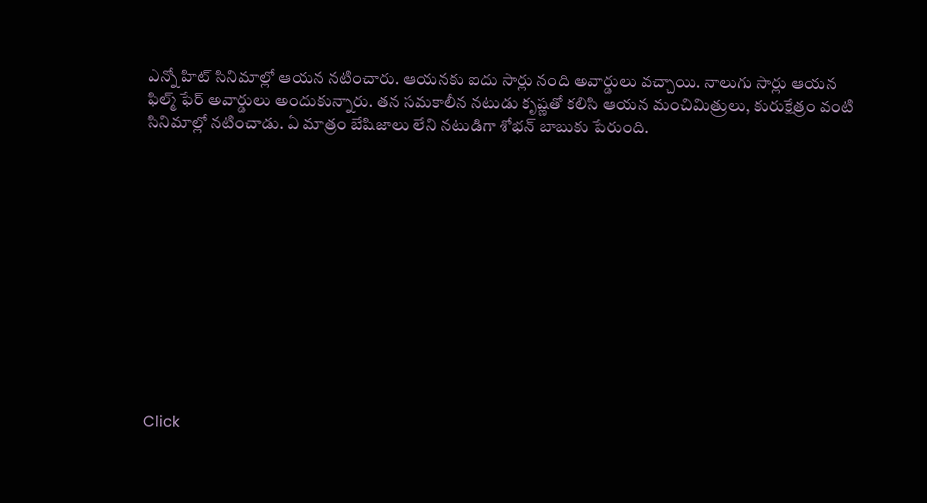ఎన్నో హిట్ సినిమాల్లో ఆయన నటించారు. ఆయనకు ఐదు సార్లు నంది అవార్డులు వచ్చాయి. నాలుగు సార్లు ఆయన ఫిల్మ్ ఫేర్ అవార్డులు అందుకున్నారు. తన సమకాలీన నటుడు కృష్ణతో కలిసి ఆయన మంచిమిత్రులు, కురుక్షేత్రం వంటి సినిమాల్లో నటించాడు. ఏ మాత్రం బేషిజాలు లేని నటుడిగా శోభన్ బాబుకు పేరుంది.












Click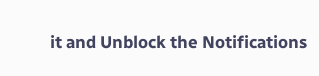it and Unblock the Notifications